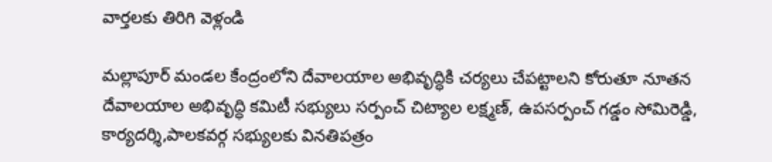వార్తలకు తిరిగి వెళ్లండి

మల్లాపూర్ మండల కేంద్రంలోని దేవాలయాల అభివృద్ధికి చర్యలు చేపట్టాలని కోరుతూ నూతన దేవాలయాల అభివృద్ధి కమిటీ సభ్యులు సర్పంచ్ చిట్యాల లక్ష్మణ్, ఉపసర్పంచ్ గడ్డం సోమిరెడ్డి, కార్యదర్శి,పాలకవర్గ సభ్యులకు వినతిపత్రం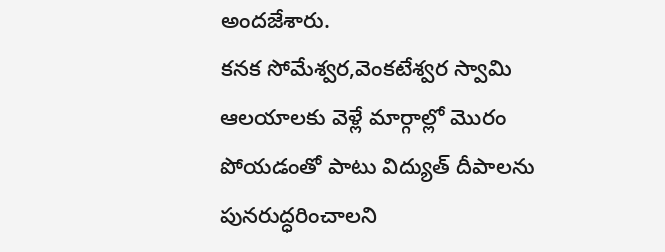అందజేశారు.
కనక సోమేశ్వర,వెంకటేశ్వర స్వామి ఆలయాలకు వెళ్లే మార్గాల్లో మొరం పోయడంతో పాటు విద్యుత్ దీపాలను పునరుద్ధరించాలని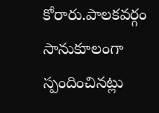కోరారు.పాలకవర్గం సానుకూలంగా స్పందించినట్లు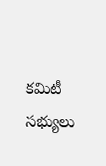కమిటీ సభ్యులు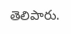తెలిపారు.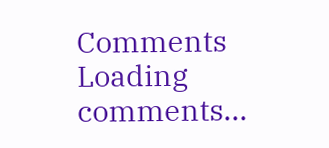Comments
Loading comments...